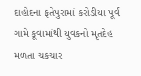દાહોદના ફતેપુરામાં કરોડીયા પૂર્વ ગામે કૂવામાંથી યુવકનો મૃતદેહ મળતા ચકચાર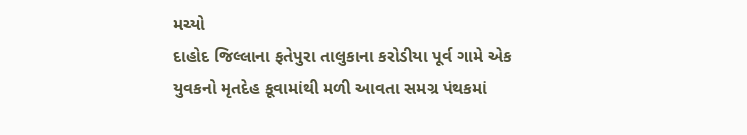મચ્યો
દાહોદ જિલ્લાના ફતેપુરા તાલુકાના કરોડીયા પૂર્વ ગામે એક યુવકનો મૃતદેહ કૂવામાંથી મળી આવતા સમગ્ર પંથકમાં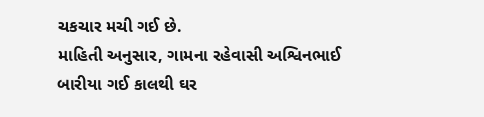ચકચાર મચી ગઈ છે.
માહિતી અનુસાર, ગામના રહેવાસી અશ્વિનભાઈ બારીયા ગઈ કાલથી ઘર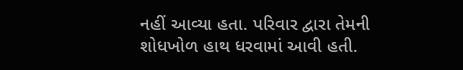નહીં આવ્યા હતા. પરિવાર દ્વારા તેમની શોધખોળ હાથ ધરવામાં આવી હતી.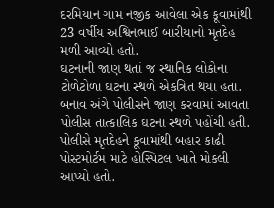દરમિયાન ગામ નજીક આવેલા એક કૂવામાંથી 23 વર્ષીય અશ્વિનભાઈ બારીયાનો મૃતદેહ મળી આવ્યો હતો.
ઘટનાની જાણ થતાં જ સ્થાનિક લોકોના ટોળેટોળા ઘટના સ્થળે એકત્રિત થયા હતા. બનાવ અંગે પોલીસને જાણ કરવામાં આવતા પોલીસ તાત્કાલિક ઘટના સ્થળે પહોંચી હતી. પોલીસે મૃતદેહને કૂવામાંથી બહાર કાઢી પોસ્ટમોર્ટમ માટે હોસ્પિટલ ખાતે મોકલી આપ્યો હતો.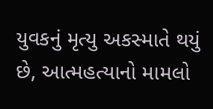યુવકનું મૃત્યુ અકસ્માતે થયું છે, આત્મહત્યાનો મામલો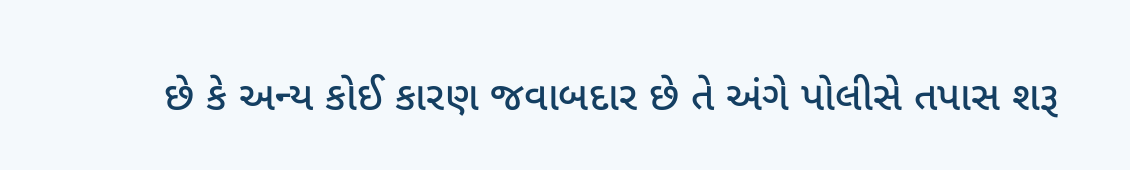છે કે અન્ય કોઈ કારણ જવાબદાર છે તે અંગે પોલીસે તપાસ શરૂ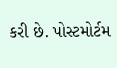કરી છે. પોસ્ટમોર્ટમ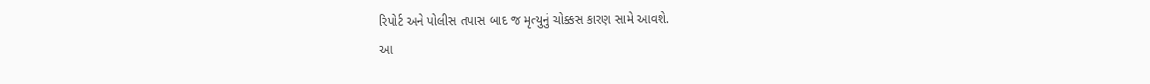રિપોર્ટ અને પોલીસ તપાસ બાદ જ મૃત્યુનું ચોક્કસ કારણ સામે આવશે.
આ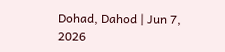Dohad, Dahod | Jun 7, 2026